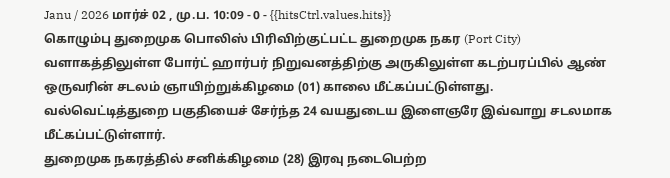Janu / 2026 மார்ச் 02 , மு.ப. 10:09 - 0 - {{hitsCtrl.values.hits}}
கொழும்பு துறைமுக பொலிஸ் பிரிவிற்குட்பட்ட துறைமுக நகர (Port City) வளாகத்திலுள்ள போர்ட் ஹார்பர் நிறுவனத்திற்கு அருகிலுள்ள கடற்பரப்பில் ஆண் ஒருவரின் சடலம் ஞாயிற்றுக்கிழமை (01) காலை மீட்கப்பட்டுள்ளது.
வல்வெட்டித்துறை பகுதியைச் சேர்ந்த 24 வயதுடைய இளைஞரே இவ்வாறு சடலமாக மீட்கப்பட்டுள்ளார்.
துறைமுக நகரத்தில் சனிக்கிழமை (28) இரவு நடைபெற்ற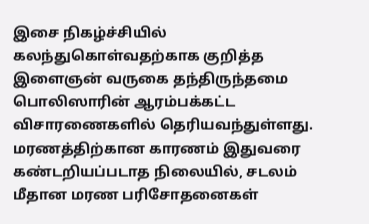இசை நிகழ்ச்சியில் கலந்துகொள்வதற்காக குறித்த இளைஞன் வருகை தந்திருந்தமை பொலிஸாரின் ஆரம்பக்கட்ட விசாரணைகளில் தெரியவந்துள்ளது.
மரணத்திற்கான காரணம் இதுவரை கண்டறியப்படாத நிலையில், சடலம் மீதான மரண பரிசோதனைகள்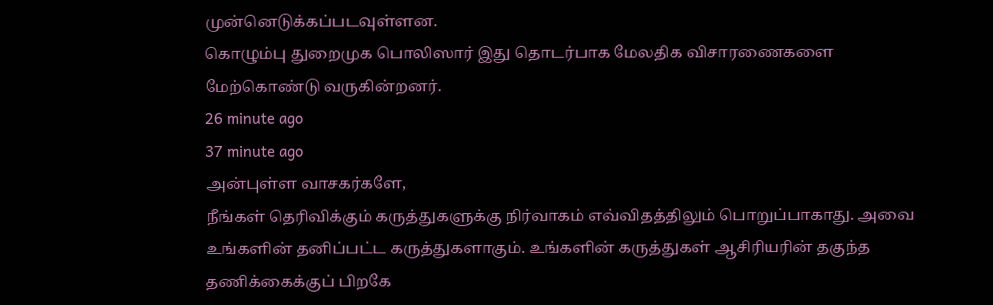முன்னெடுக்கப்படவுள்ளன.
கொழும்பு துறைமுக பொலிஸார் இது தொடர்பாக மேலதிக விசாரணைகளை மேற்கொண்டு வருகின்றனர்.
26 minute ago
37 minute ago
அன்புள்ள வாசகர்களே,
நீங்கள் தெரிவிக்கும் கருத்துகளுக்கு நிர்வாகம் எவ்விதத்திலும் பொறுப்பாகாது. அவை உங்களின் தனிப்பட்ட கருத்துகளாகும். உங்களின் கருத்துகள் ஆசிரியரின் தகுந்த தணிக்கைக்குப் பிறகே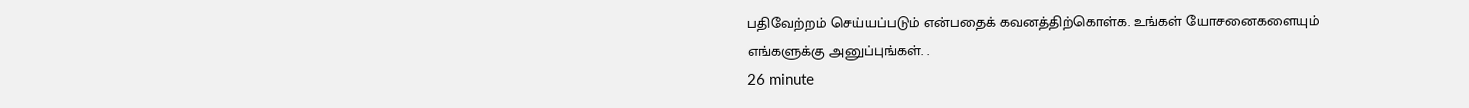பதிவேற்றம் செய்யப்படும் என்பதைக் கவனத்திற்கொள்க. உங்கள் யோசனைகளையும் எங்களுக்கு அனுப்புங்கள். .
26 minute